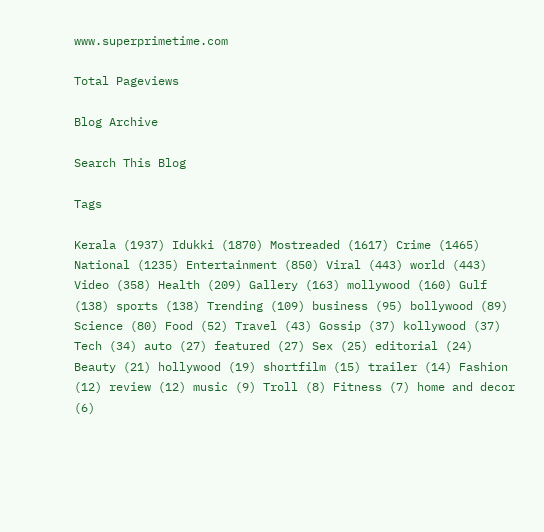www.superprimetime.com

Total Pageviews

Blog Archive

Search This Blog

Tags

Kerala (1937) Idukki (1870) Mostreaded (1617) Crime (1465) National (1235) Entertainment (850) Viral (443) world (443) Video (358) Health (209) Gallery (163) mollywood (160) Gulf (138) sports (138) Trending (109) business (95) bollywood (89) Science (80) Food (52) Travel (43) Gossip (37) kollywood (37) Tech (34) auto (27) featured (27) Sex (25) editorial (24) Beauty (21) hollywood (19) shortfilm (15) trailer (14) Fashion (12) review (12) music (9) Troll (8) Fitness (7) home and decor (6)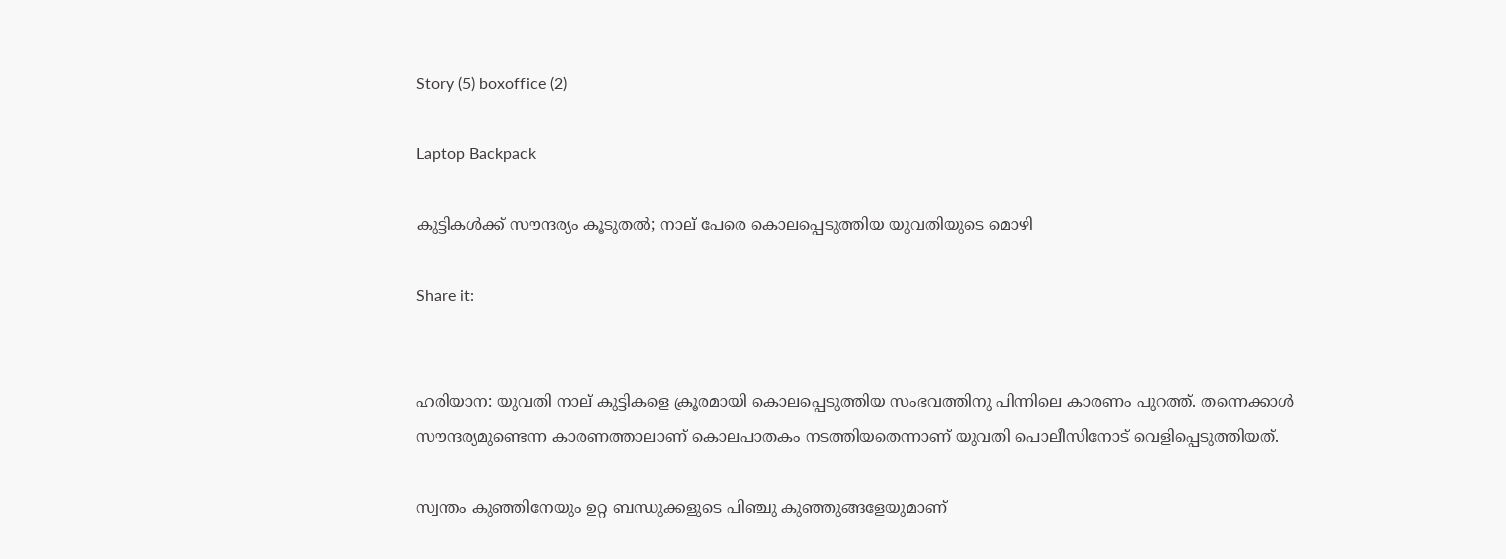Story (5) boxoffice (2)

Laptop Backpack

കുട്ടികൾക്ക് സൗന്ദര്യം കൂടുതൽ; നാല് പേരെ കൊലപ്പെടുത്തിയ യുവതിയുടെ മൊഴി

Share it:


ഹരിയാന: യുവതി നാല് കുട്ടികളെ ക്രൂരമായി കൊലപ്പെടുത്തിയ സംഭവത്തിനു പിന്നിലെ കാരണം പുറത്ത്. തന്നെക്കാൾ സൗന്ദര്യമുണ്ടെന്ന കാരണത്താലാണ് കൊലപാതകം നടത്തിയതെന്നാണ് യുവതി പൊലീസിനോട് വെളിപ്പെടുത്തിയത്.

സ്വന്തം കുഞ്ഞിനേയും ഉറ്റ ബന്ധുക്കളുടെ പിഞ്ചു കുഞ്ഞുങ്ങളേയുമാണ്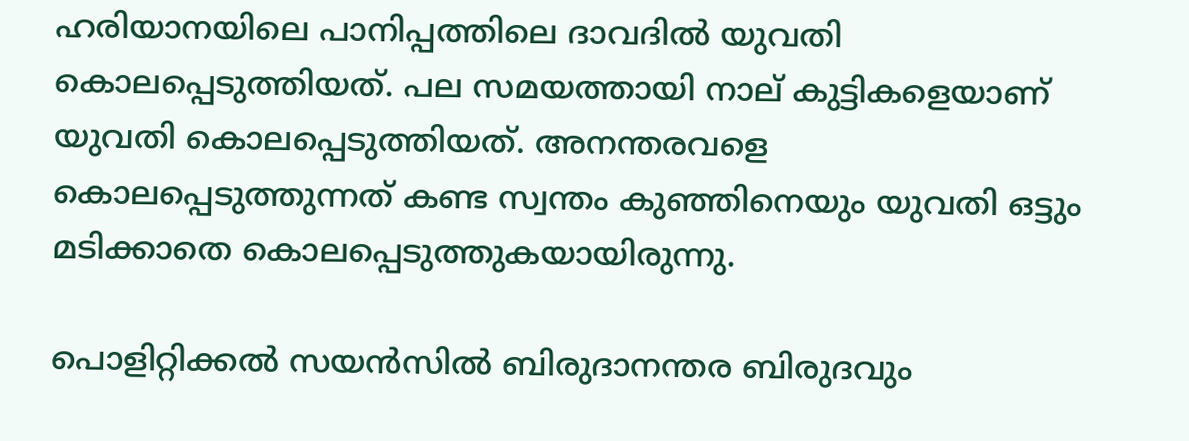ഹരിയാനയിലെ പാനിപ്പത്തിലെ ദാവദിൽ യുവതി കൊലപ്പെടുത്തിയത്. പല സമയത്തായി നാല് കുട്ടികളെയാണ് യുവതി കൊലപ്പെടുത്തിയത്. അനന്തരവളെ കൊലപ്പെടുത്തുന്നത് കണ്ട സ്വന്തം കുഞ്ഞിനെയും യുവതി ഒട്ടും മടിക്കാതെ കൊലപ്പെടുത്തുകയായിരുന്നു.

പൊളിറ്റിക്കല്‍ സയന്‍സില്‍ ബിരുദാനന്തര ബിരുദവും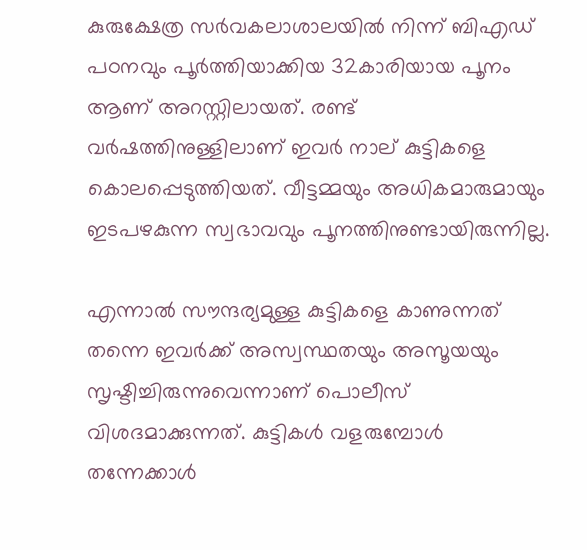കുരുക്ഷേത്ര സര്‍വകലാശാലയില്‍ നിന്ന് ബിഎഡ് പഠനവും പൂര്‍ത്തിയാക്കിയ 32കാരിയായ പൂനം ആണ് അറസ്റ്റിലായത്. രണ്ട് വര്‍ഷത്തിനുള്ളിലാണ് ഇവര്‍ നാല് കുട്ടികളെ കൊലപ്പെടുത്തിയത്. വീട്ടമ്മയും അധികമാരുമായും ഇടപഴകുന്ന സ്വഭാവവും പൂനത്തിനുണ്ടായിരുന്നില്ല.

എന്നാല്‍ സൗന്ദര്യമുള്ള കുട്ടികളെ കാണുന്നത് തന്നെ ഇവര്‍ക്ക് അസ്വസ്ഥതയും അസൂയയും സൃഷ്ടിച്ചിരുന്നുവെന്നാണ് പൊലീസ് വിശദമാക്കുന്നത്. കുട്ടികള്‍ വളരുമ്പോള്‍ തന്നേക്കാള്‍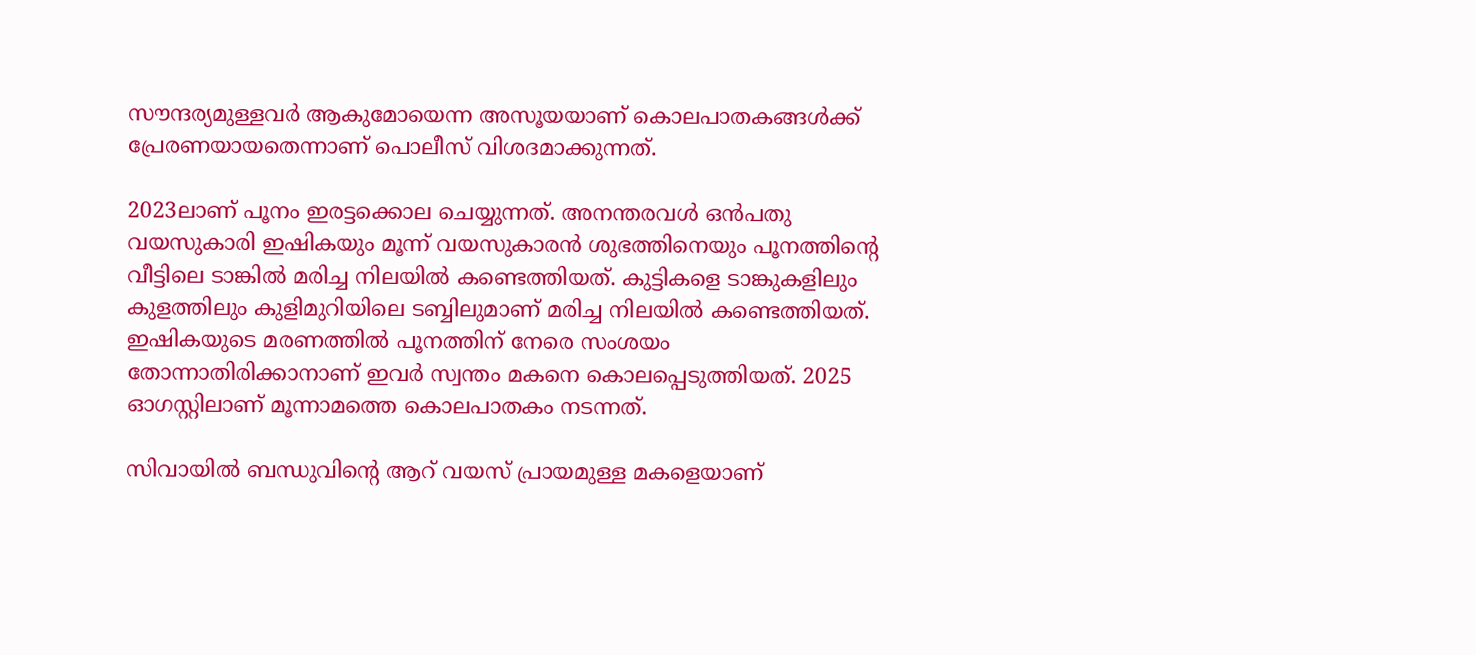സൗന്ദര്യമുള്ളവര്‍ ആകുമോയെന്ന അസൂയയാണ് കൊലപാതകങ്ങള്‍ക്ക് പ്രേരണയായതെന്നാണ് പൊലീസ് വിശദമാക്കുന്നത്.

2023ലാണ് പൂനം ഇരട്ടക്കൊല ചെയ്യുന്നത്. അനന്തരവള്‍ ഒൻപതു വയസുകാരി ഇഷികയും മൂന്ന് വയസുകാരന്‍ ശുഭത്തിനെയും പൂനത്തിന്‍റെ വീട്ടിലെ ടാങ്കില്‍ മരിച്ച നിലയില്‍ കണ്ടെത്തിയത്. കുട്ടികളെ ടാങ്കുകളിലും കുളത്തിലും കുളിമുറിയിലെ ടബ്ബിലുമാണ് മരിച്ച നിലയില്‍ കണ്ടെത്തിയത്. ഇഷികയുടെ മരണത്തില്‍ പൂനത്തിന് നേരെ സംശയം തോന്നാതിരിക്കാനാണ് ഇവര്‍ സ്വന്തം മകനെ കൊലപ്പെടുത്തിയത്. 2025 ഓഗസ്റ്റിലാണ് മൂന്നാമത്തെ കൊലപാതകം നടന്നത്.

സിവായില്‍ ബന്ധുവിന്‍റെ ആറ് വയസ് പ്രായമുള്ള മകളെയാണ്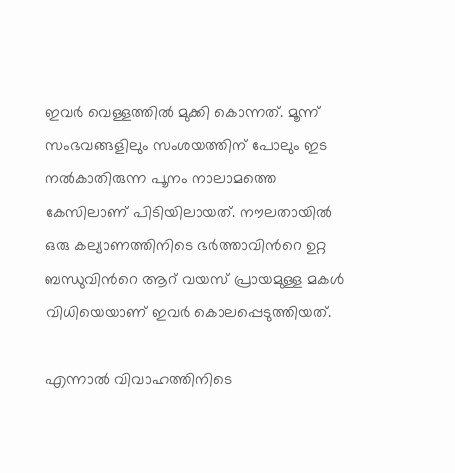ഇവര്‍ വെള്ളത്തില്‍ മുക്കി കൊന്നത്. മൂന്ന് സംഭവങ്ങളിലും സംശയത്തിന് പോലും ഇട നല്‍കാതിരുന്ന പൂനം നാലാമത്തെ കേസിലാണ് പിടിയിലായത്. നൗലതായില്‍ ഒരു കല്യാണത്തിനിടെ ഭര്‍ത്താവിന്‍റെ ഉറ്റ ബന്ധുവിന്‍റെ ആറ് വയസ് പ്രായമുള്ള മകള്‍ വിധിയെയാണ് ഇവര്‍ കൊലപ്പെടുത്തിയത്.

എന്നാല്‍ വിവാഹത്തിനിടെ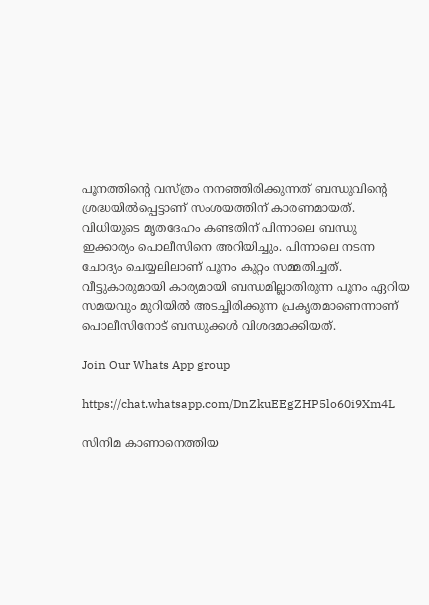പൂനത്തിന്‍റെ വസ്ത്രം നനഞ്ഞിരിക്കുന്നത് ബന്ധുവിന്‍റെ ശ്രദ്ധയില്‍പ്പെട്ടാണ് സംശയത്തിന് കാരണമായത്. വിധിയുടെ മൃതദേഹം കണ്ടതിന് പിന്നാലെ ബന്ധു ഇക്കാര്യം പൊലീസിനെ അറിയിച്ചും. പിന്നാലെ നടന്ന ചോദ്യം ചെയ്യലിലാണ് പൂനം കുറ്റം സമ്മതിച്ചത്. വീട്ടുകാരുമായി കാര്യമായി ബന്ധമില്ലാതിരുന്ന പൂനം ഏറിയ സമയവും മുറിയില്‍ അടച്ചിരിക്കുന്ന പ്രകൃതമാണെന്നാണ് പൊലീസിനോട് ബന്ധുക്കള്‍ വിശദമാക്കിയത്.

Join Our Whats App group

https://chat.whatsapp.com/DnZkuEEgZHP5lo60i9Xm4L

സിനിമ കാണാനെത്തിയ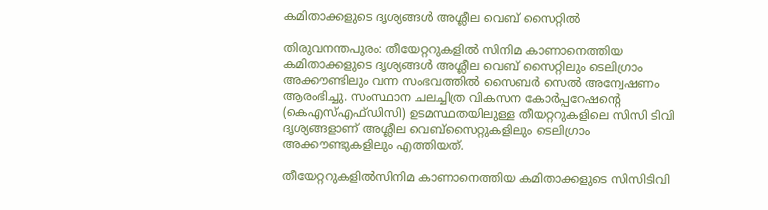കമിതാക്കളുടെ ദൃശ്യങ്ങൾ അശ്ലീല വെബ് സൈറ്റിൽ

തിരുവനന്തപുരം: തീയേറ്ററുകളിൽ സിനിമ കാണാനെത്തിയ കമിതാക്കളുടെ ദൃശ്യങ്ങൾ അശ്ലീല വെബ് സൈറ്റിലും ടെലിഗ്രാം അക്കൗണ്ടിലും വന്ന സംഭവത്തിൽ സൈബർ സെൽ അന്വേഷണം ആരംഭിച്ചു. സംസ്ഥാന ചലച്ചിത്ര വികസന കോര്‍പ്പറേഷന്‍റെ (കെഎസ്എഫ്ഡിസി) ഉടമസ്ഥതയിലുള്ള തീയറ്ററുകളിലെ സിസി ടിവി ദൃശ്യങ്ങളാണ് അശ്ലീല വെബ്‌സൈറ്റുകളിലും ടെലിഗ്രാം അക്കൗണ്ടുകളിലും എത്തിയത്.

തീയേറ്ററുകളില്‍സിനിമ കാണാനെത്തിയ കമിതാക്കളുടെ സിസിടിവി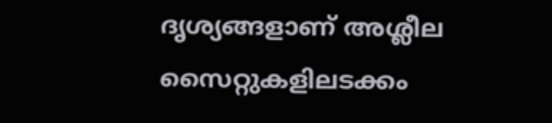ദൃശ്യങ്ങളാണ് അശ്ലീല സൈറ്റുകളിലടക്കം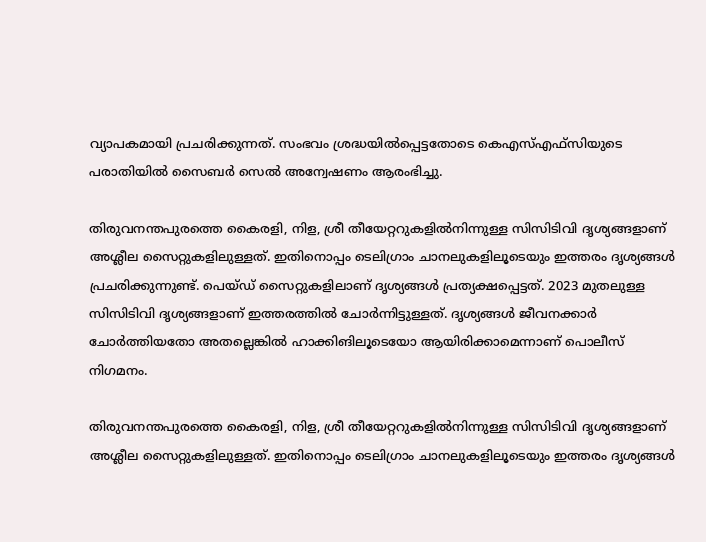വ്യാപകമായി പ്രചരിക്കുന്നത്. സംഭവം ശ്രദ്ധയില്‍പ്പെട്ടതോടെ കെഎസ്എഫ്‌സിയുടെ പരാതിയില്‍ സൈബര്‍ സെല്‍ അന്വേഷണം ആരംഭിച്ചു.

തിരുവനന്തപുരത്തെ കൈരളി, നിള, ശ്രീ തീയേറ്ററുകളില്‍നിന്നുള്ള സിസിടിവി ദൃശ്യങ്ങളാണ് അശ്ലീല സൈറ്റുകളിലുള്ളത്. ഇതിനൊപ്പം ടെലിഗ്രാം ചാനലുകളിലൂടെയും ഇത്തരം ദൃശ്യങ്ങള്‍ പ്രചരിക്കുന്നുണ്ട്. പെയ്ഡ് സൈറ്റുകളിലാണ് ദൃശ്യങ്ങള്‍ പ്രത്യക്ഷപ്പെട്ടത്. 2023 മുതലുള്ള സിസിടിവി ദൃശ്യങ്ങളാണ് ഇത്തരത്തില്‍ ചോര്‍ന്നിട്ടുള്ളത്. ദൃശ്യങ്ങള്‍ ജീവനക്കാര്‍ ചോര്‍ത്തിയതോ അതല്ലെങ്കില്‍ ഹാക്കിങിലൂടെയോ ആയിരിക്കാമെന്നാണ് പൊലീസ് നിഗമനം.

തിരുവനന്തപുരത്തെ കൈരളി, നിള, ശ്രീ തീയേറ്ററുകളില്‍നിന്നുള്ള സിസിടിവി ദൃശ്യങ്ങളാണ് അശ്ലീല സൈറ്റുകളിലുള്ളത്. ഇതിനൊപ്പം ടെലിഗ്രാം ചാനലുകളിലൂടെയും ഇത്തരം ദൃശ്യങ്ങള്‍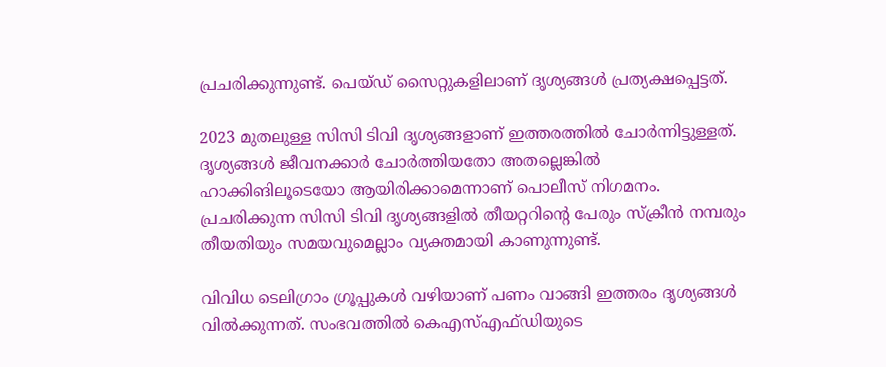പ്രചരിക്കുന്നുണ്ട്. പെയ്ഡ് സൈറ്റുകളിലാണ് ദൃശ്യങ്ങള്‍ പ്രത്യക്ഷപ്പെട്ടത്.

2023 മുതലുള്ള സിസി ടിവി ദൃശ്യങ്ങളാണ് ഇത്തരത്തില്‍ ചോര്‍ന്നിട്ടുള്ളത്. ദൃശ്യങ്ങള്‍ ജീവനക്കാര്‍ ചോര്‍ത്തിയതോ അതല്ലെങ്കില്‍ ഹാക്കിങിലൂടെയോ ആയിരിക്കാമെന്നാണ് പൊലീസ് നിഗമനം. പ്രചരിക്കുന്ന സിസി ടിവി ദൃശ്യങ്ങളില്‍ തീയറ്ററിന്‍റെ പേരും സ്‌ക്രീന്‍ നമ്പരും തീയതിയും സമയവുമെല്ലാം വ്യക്തമായി കാണുന്നുണ്ട്.

വിവിധ ടെലിഗ്രാം ഗ്രൂപ്പുകള്‍ വഴിയാണ് പണം വാങ്ങി ഇത്തരം ദൃശ്യങ്ങള്‍ വില്‍ക്കുന്നത്. സംഭവത്തില്‍ കെഎസ്എഫ്ഡിയുടെ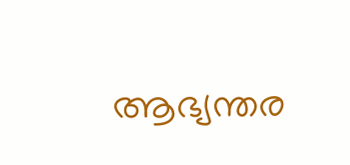ആഭ്യന്തര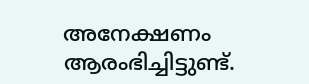അനേക്ഷണം ആരംഭിച്ചിട്ടുണ്ട്.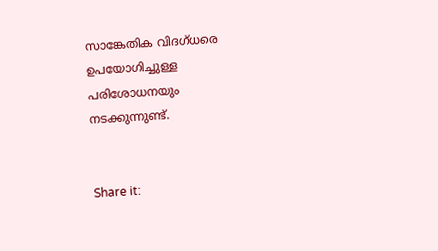സാങ്കേതിക വിദഗ്ധരെ ഉപയോഗിച്ചുള്ള പരിശോധനയും നടക്കുന്നുണ്ട്.


Share it: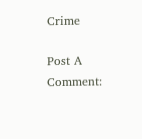Crime

Post A Comment: